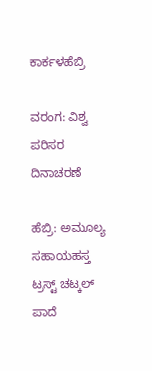ಕಾರ್ಕಳಹೆಬ್ರಿ

ವರಂಗ: ವಿಶ್ವ ಪರಿಸರ ದಿನಾಚರಣೆ

ಹೆಬ್ರಿ: ಅಮೂಲ್ಯ ಸಹಾಯಹಸ್ತ ಟ್ರಸ್ಟ್ ಚಟ್ಕಲ್ ಪಾದೆ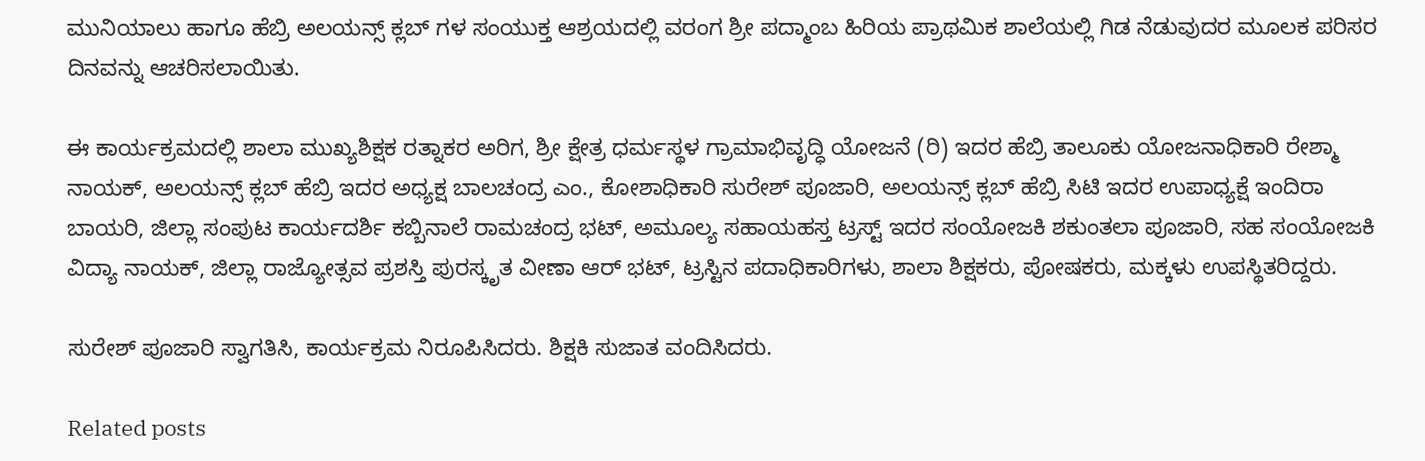ಮುನಿಯಾಲು ಹಾಗೂ ಹೆಬ್ರಿ ಅಲಯನ್ಸ್ ಕ್ಲಬ್ ಗಳ ಸಂಯುಕ್ತ ಆಶ್ರಯದಲ್ಲಿ ವರಂಗ ಶ್ರೀ ಪದ್ಮಾಂಬ ಹಿರಿಯ ಪ್ರಾಥಮಿಕ ಶಾಲೆಯಲ್ಲಿ ಗಿಡ ನೆಡುವುದರ ಮೂಲಕ ಪರಿಸರ ದಿನವನ್ನು ಆಚರಿಸಲಾಯಿತು.

ಈ ಕಾರ್ಯಕ್ರಮದಲ್ಲಿ ಶಾಲಾ ಮುಖ್ಯಶಿಕ್ಷಕ ರತ್ನಾಕರ ಅರಿಗ, ಶ್ರೀ ಕ್ಷೇತ್ರ ಧರ್ಮಸ್ಥಳ ಗ್ರಾಮಾಭಿವೃದ್ಧಿ ಯೋಜನೆ (ರಿ) ಇದರ ಹೆಬ್ರಿ ತಾಲೂಕು ಯೋಜನಾಧಿಕಾರಿ ರೇಶ್ಮಾ ನಾಯಕ್, ಅಲಯನ್ಸ್ ಕ್ಲಬ್ ಹೆಬ್ರಿ ಇದರ ಅಧ್ಯಕ್ಷ ಬಾಲಚಂದ್ರ ಎಂ., ಕೋಶಾಧಿಕಾರಿ ಸುರೇಶ್ ಪೂಜಾರಿ, ಅಲಯನ್ಸ್ ಕ್ಲಬ್ ಹೆಬ್ರಿ ಸಿಟಿ ಇದರ ಉಪಾಧ್ಯಕ್ಷೆ ಇಂದಿರಾ ಬಾಯರಿ, ಜಿಲ್ಲಾ ಸಂಪುಟ ಕಾರ್ಯದರ್ಶಿ ಕಬ್ಬಿನಾಲೆ ರಾಮಚಂದ್ರ ಭಟ್, ಅಮೂಲ್ಯ ಸಹಾಯಹಸ್ತ ಟ್ರಸ್ಟ್ ಇದರ ಸಂಯೋಜಕಿ ಶಕುಂತಲಾ ಪೂಜಾರಿ, ಸಹ ಸಂಯೋಜಕಿ ವಿದ್ಯಾ ನಾಯಕ್, ಜಿಲ್ಲಾ ರಾಜ್ಯೋತ್ಸವ ಪ್ರಶಸ್ತಿ ಪುರಸ್ಕೃತ ವೀಣಾ ಆರ್ ಭಟ್, ಟ್ರಸ್ಟಿನ ಪದಾಧಿಕಾರಿಗಳು, ಶಾಲಾ ಶಿಕ್ಷಕರು, ಪೋಷಕರು, ಮಕ್ಕಳು ಉಪಸ್ಥಿತರಿದ್ದರು.

ಸುರೇಶ್ ಪೂಜಾರಿ ಸ್ವಾಗತಿಸಿ, ಕಾರ್ಯಕ್ರಮ ನಿರೂಪಿಸಿದರು. ಶಿಕ್ಷಕಿ ಸುಜಾತ ವಂದಿಸಿದರು.

Related posts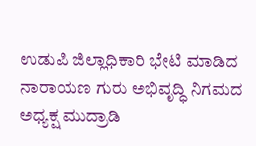ಉಡುಪಿ ಜಿಲ್ಲಾಧಿಕಾರಿ ಭೇಟಿ ಮಾಡಿದ ನಾರಾಯಣ ಗುರು ಅಭಿವೃದ್ಧಿ ನಿಗಮದ ಅಧ್ಯಕ್ಷ ಮುದ್ರಾಡಿ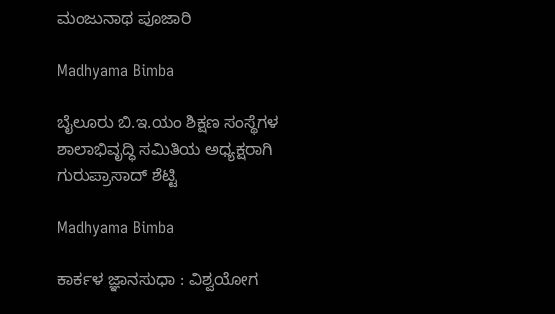ಮಂಜುನಾಥ ಪೂಜಾರಿ

Madhyama Bimba

ಬೈಲೂರು ಬಿ.ಇ.ಯಂ ಶಿಕ್ಷಣ ಸಂಸ್ಥೆಗಳ ಶಾಲಾಭಿವೃದ್ಧಿ ಸಮಿತಿಯ ಅಧ್ಯಕ್ಷರಾಗಿ ಗುರುಪ್ರಾಸಾದ್ ಶೆಟ್ಟಿ

Madhyama Bimba

ಕಾರ್ಕಳ ಜ್ಞಾನಸುಧಾ : ವಿಶ್ವಯೋಗ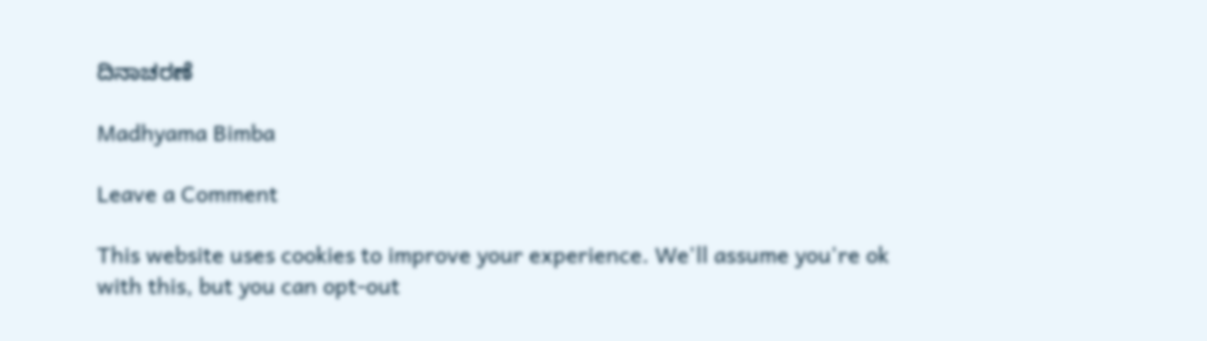ದಿನಾಚರಣೆ

Madhyama Bimba

Leave a Comment

This website uses cookies to improve your experience. We'll assume you're ok with this, but you can opt-out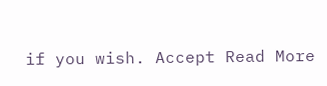if you wish. Accept Read More